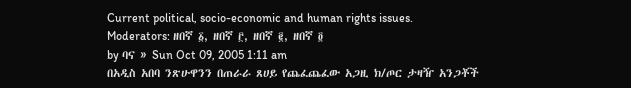Current political, socio-economic and human rights issues.
Moderators: ዘበኛ ፩, ዘበኛ ፫, ዘበኛ ፪, ዘበኛ ፬
by ባና » Sun Oct 09, 2005 1:11 am
በአዲስ አበባ ንጽሁዋንን በጠራራ ጸሀይ የጨፈጨፈው አጋዚ ክ/ጦር ታዛዥ አንጋቾች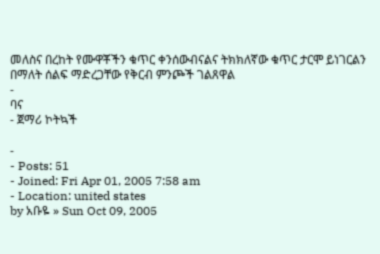መለስና በረከት የሙዋቾችን ቁጥር ቀንሰውብናልና ትክክለኛው ቁጥር ታርሞ ይነገርልን በማለት ሰልፍ ማድረጋቸው የቅርብ ምንጮች ገልጸዋል
-
ባና
- ጀማሪ ኮትኳች

-
- Posts: 51
- Joined: Fri Apr 01, 2005 7:58 am
- Location: united states
by አቡዬ » Sun Oct 09, 2005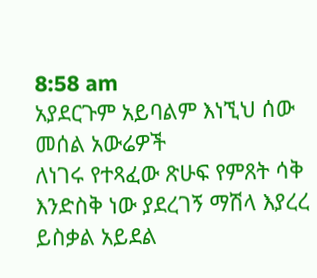8:58 am
አያደርጉም አይባልም እነኚህ ሰው መሰል አውሬዎች
ለነገሩ የተጻፈው ጽሁፍ የምጸት ሳቅ እንድስቅ ነው ያደረገኝ ማሽላ እያረረ ይስቃል አይደል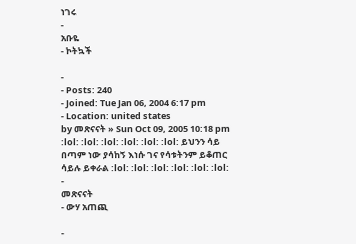ነገሩ
-
አቡዬ
- ኮትኳች

-
- Posts: 240
- Joined: Tue Jan 06, 2004 6:17 pm
- Location: united states
by መጽናናት » Sun Oct 09, 2005 10:18 pm
:lol: :lol: :lol: :lol: :lol: :lol: ይህንን ሳይ በጣም ነው ያሳከኝ እነሱ ገና የሳቱትንም ይቆጠር ሳይሉ ይቀራል :lol: :lol: :lol: :lol: :lol: :lol:
-
መጽናናት
- ውሃ አጠጪ

-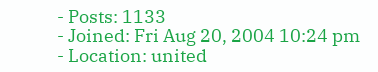- Posts: 1133
- Joined: Fri Aug 20, 2004 10:24 pm
- Location: united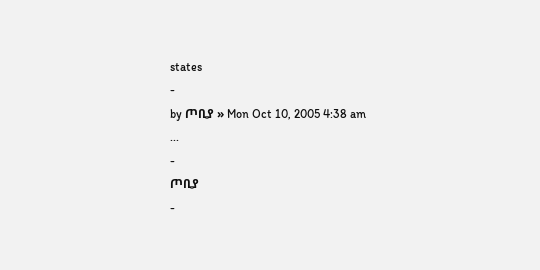states
-
by ጦቢያ » Mon Oct 10, 2005 4:38 am
...
-
ጦቢያ
-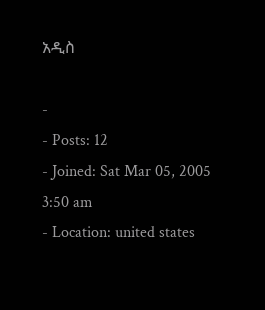አዲስ

-
- Posts: 12
- Joined: Sat Mar 05, 2005 3:50 am
- Location: united states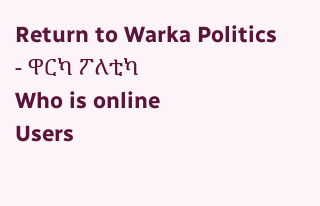Return to Warka Politics - ዋርካ ፖለቲካ
Who is online
Users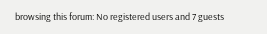browsing this forum: No registered users and 7 guests